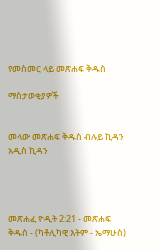የመስመር ላይ መጽሐፍ ቅዱስ

ማስታወቂያዎች


መላው መጽሐፍ ቅዱስ ብሉይ ኪዳን አዲስ ኪዳን




መጽሐፈ ዮዲት 2:21 - መጽሐፍ ቅዱስ - (ካቶሊካዊ እትም - ኤማሁስ)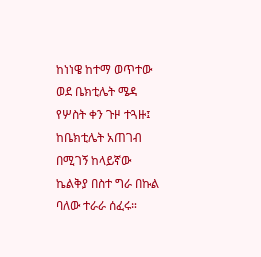ከነነዌ ከተማ ወጥተው ወደ ቤክቲሌት ሜዳ የሦስት ቀን ጉዞ ተጓዙ፤ ከቤክቲሌት አጠገብ በሚገኝ ከላይኛው ኬልቅያ በስተ ግራ በኩል ባለው ተራራ ሰፈሩ።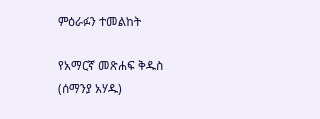ምዕራፉን ተመልከት

የአማርኛ መጽሐፍ ቅዱስ (ሰማንያ አሃዱ)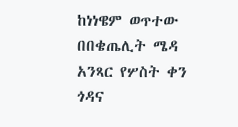ከነነዌም ወጥተው በበቄጤሊት ሜዳ አንጻር የሦስት ቀን ጎዳና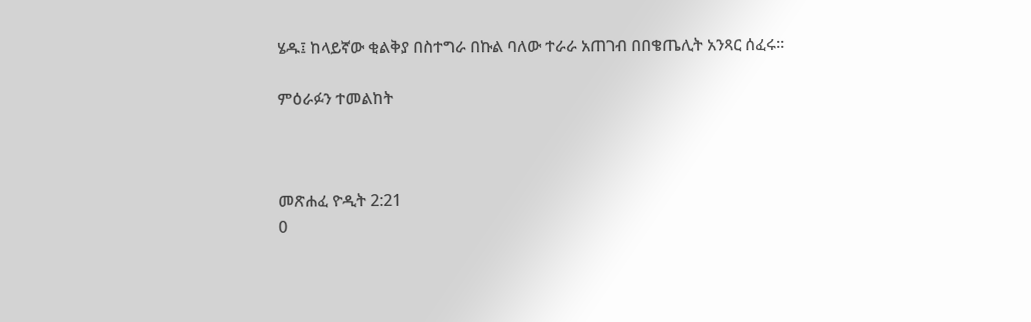ሄዱ፤ ከላይኛው ቂልቅያ በስተግራ በኩል ባለው ተራራ አጠገብ በበቄጤሊት አንጻር ሰፈሩ።

ምዕራፉን ተመልከት



መጽሐፈ ዮዲት 2:21
0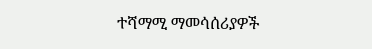ተሻማሚ ማመሳሰሪያዎች